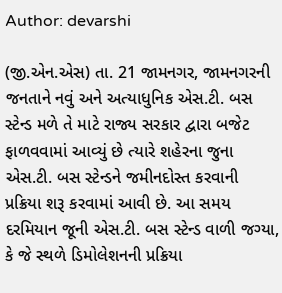Author: devarshi

(જી.એન.એસ) તા. 21 જામનગર, જામનગરની જનતાને નવું અને અત્યાધુનિક એસ.ટી. બસ સ્ટેન્ડ મળે તે માટે રાજ્ય સરકાર દ્વારા બજેટ ફાળવવામાં આવ્યું છે ત્યારે શહેરના જુના એસ.ટી. બસ સ્ટેન્ડને જમીનદોસ્ત કરવાની પ્રક્રિયા શરૂ કરવામાં આવી છે. આ સમય દરમિયાન જૂની એસ.ટી. બસ સ્ટેન્ડ વાળી જગ્યા, કે જે સ્થળે ડિમોલેશનની પ્રક્રિયા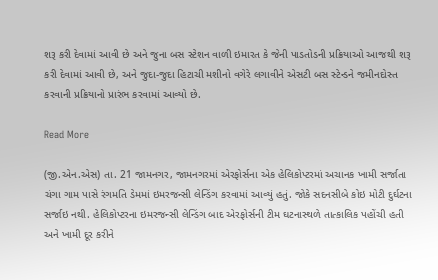શરૂ કરી દેવામાં આવી છે અને જુના બસ સ્ટેશન વાળી ઇમારત કે જેની પાડતોડની પ્રક્રિયાઓ આજથી શરૂ કરી દેવામાં આવી છે, અને જુદા-જુદા હિટાચી મશીનો વગેરે લગાવીને એસટી બસ સ્ટેન્ડને જમીનદોસ્ત કરવાની પ્રક્રિયાનો પ્રારંભ કરવામાં આવ્યો છે.

Read More

(જી.એન.એસ) તા. 21 જામનગર, જામનગરમાં એરફોર્સના એક હેલિકોપ્ટરમાં અચાનક ખામી સર્જાતા ચંગા ગામ પાસે રંગમતિ ડેમમાં ઇમરજન્સી લેન્ડિંગ કરવામાં આવ્યું હતું. જોકે સદનસીબે કોઇ મોટી દુર્ઘટના સર્જાઇ નથી. હેલિકોપ્ટરના ઇમરજન્સી લેન્ડિંગ બાદ એરફોર્સની ટીમ ઘટનાસ્થળે તાત્કાલિક પહોંચી હતી અને ખામી દૂર કરીને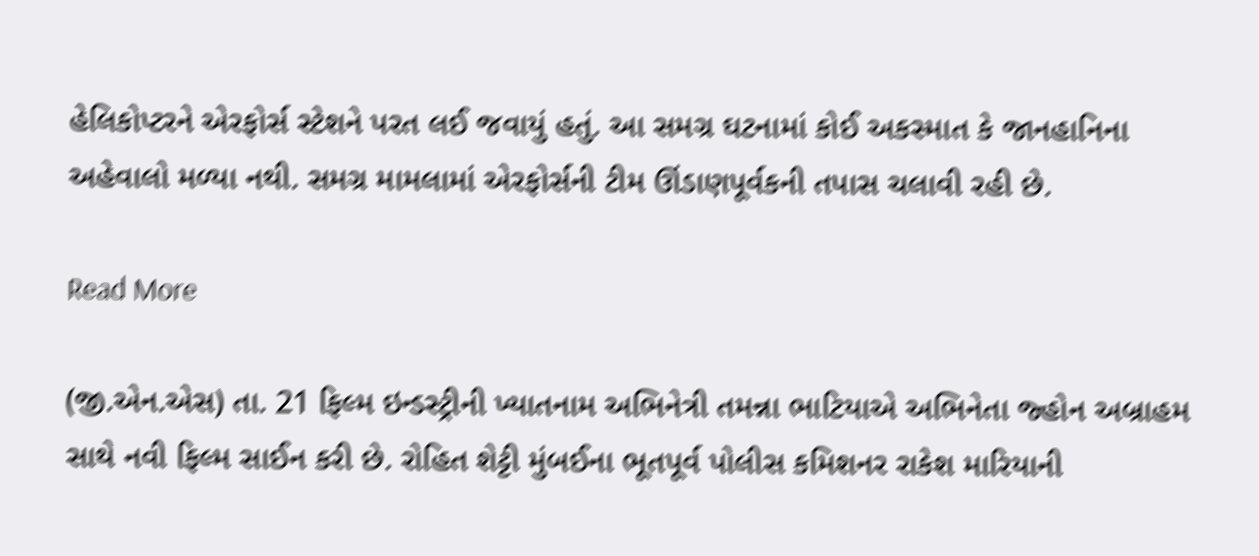હેલિકોપ્ટરને એરફોર્સ સ્ટેશને પરત લઈ જવાયું હતું. આ સમગ્ર ઘટનામાં કોઈ અકસ્માત કે જાનહાનિના અહેવાલો મળ્યા નથી. સમગ્ર મામલામાં એરફોર્સની ટીમ ઊંડાણપૂર્વકની તપાસ ચલાવી રહી છે.

Read More

(જી.એન.એસ) તા. 21 ફિલ્મ ઇન્ડસ્ટ્રીની ખ્યાતનામ અભિનેત્રી તમન્ના ભાટિયાએ અભિનેતા જ્હોન અબ્રાહમ સાથે નવી ફિલ્મ સાઈન કરી છે. રોહિત શેટ્ટી મુંબઈના ભૂતપૂર્વ પોલીસ કમિશનર રાકેશ મારિયાની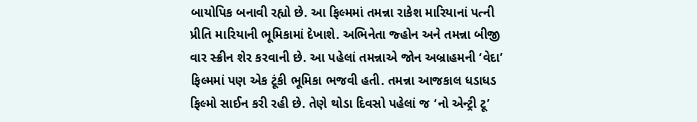બાયોપિક બનાવી રહ્યો છે. આ ફિલ્મમાં તમન્ના રાકેશ મારિયાનાં પત્ની પ્રીતિ મારિયાની ભૂમિકામાં દેખાશે. અભિનેતા જ્હોન અને તમન્ના બીજી વાર સ્ક્રીન શેર કરવાની છે. આ પહેલાં તમન્નાએ જોન અબ્રાહમની ‘વેદા’ ફિલ્મમાં પણ એક ટૂંકી ભૂમિકા ભજવી હતી. તમન્ના આજકાલ ધડાધડ ફિલ્મો સાઈન કરી રહી છે. તેણે થોડા દિવસો પહેલાં જ ‘નો એન્ટ્રી ટૂ’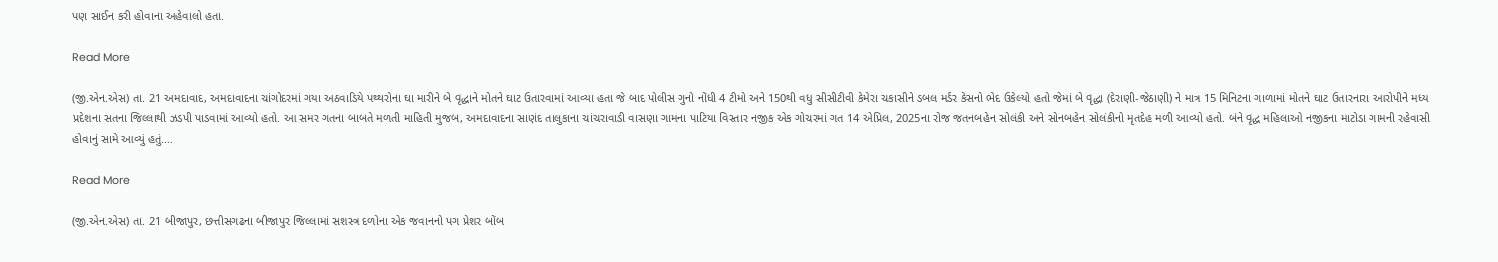પણ સાઈન કરી હોવાના અહેવાલો હતા.

Read More

(જી.એન.એસ) તા. 21 અમદાવાદ, અમદાવાદના ચાંગોદરમાં ગયા અઠવાડિયે પથ્થરોના ઘા મારીને બે વૃદ્ધાને મોતને ઘાટ ઉતારવામાં આવ્યા હતા જે બાદ પોલીસ ગુનો નોંધી 4 ટીમો અને 150થી વધુ સીસીટીવી કેમેરા ચકાસીને ડબલ મર્ડર કેસનો ભેદ ઉકેલ્યો હતો જેમાં બે વૃદ્ધા (દેરાણી-જેઠાણી) ને માત્ર 15 મિનિટના ગાળામાં મોતને ઘાટ ઉતારનારા આરોપીને મધ્ય પ્રદેશના સતના જિલ્લાથી ઝડપી પાડવામાં આવ્યો હતો. આ સમર ગતના બાબતે મળતી માહિતી મુજબ, અમદાવાદના સાણંદ તાલુકાના ચાંચરાવાડી વાસણા ગામના પાટિયા વિસ્તાર નજીક એક ગોચરમાં ગત 14 એપ્રિલ, 2025ના રોજ જતનબહેન સોલંકી અને સોનબહેન સોલંકીનો મૃતદેહ મળી આવ્યો હતો. બંને વૃદ્ધ મહિલાઓ નજીકના માટોડા ગામની રહેવાસી હોવાનું સામે આવ્યું હતું.…

Read More

(જી.એન.એસ) તા. 21 બીજાપુર, છત્તીસગઢના બીજાપુર જિલ્લામાં સશસ્ત્ર દળોના એક જવાનનો પગ પ્રેશર બોંબ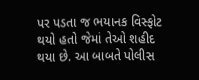પર પડતા જ ભયાનક વિસ્ફોટ થયો હતો જેમાં તેઓ શહીદ થયા છે. આ બાબતે પોલીસ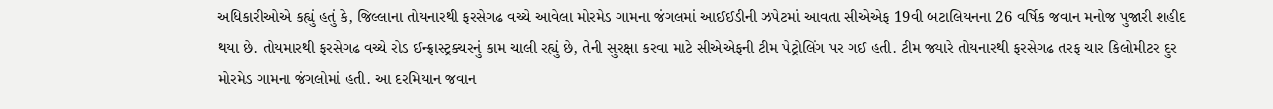અધિકારીઓએ કહ્યું હતું કે, જિલ્લાના તોયનારથી ફરસેગઢ વચ્ચે આવેલા મોરમેડ ગામના જંગલમાં આઈઈડીની ઝપેટમાં આવતા સીએએફ 19વી બટાલિયનના 26 વર્ષિક જવાન મનોજ પુજારી શહીદ થયા છે. તોયમારથી ફરસેગઢ વચ્ચે રોડ ઈન્ફ્રાસ્ટ્રક્ચરનું કામ ચાલી રહ્યું છે, તેની સુરક્ષા કરવા માટે સીએએફની ટીમ પેટ્રોલિંગ પર ગઈ હતી. ટીમ જ્યારે તોયનારથી ફરસેગઢ તરફ ચાર કિલોમીટર દુર મોરમેડ ગામના જંગલોમાં હતી. આ દરમિયાન જવાન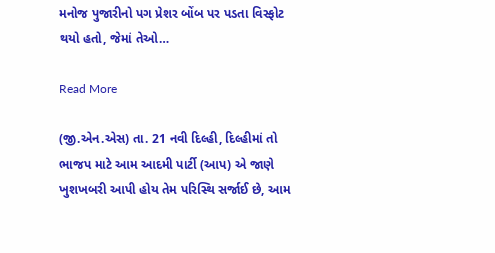મનોજ પુજારીનો પગ પ્રેશર બોંબ પર પડતા વિસ્ફોટ થયો હતો, જેમાં તેઓ…

Read More

(જી.એન.એસ) તા. 21 નવી દિલ્હી, દિલ્હીમાં તો ભાજપ માટે આમ આદમી પાર્ટી (આપ) એ જાણે ખુશખબરી આપી હોય તેમ પરિસ્થિ સર્જાઈ છે, આમ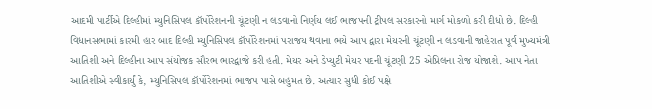આદમી પાર્ટીએ દિલ્હીમાં મ્યુનિસિપલ કૉર્પોરેશનની ચૂંટણી ન લડવાનો નિર્ણય લઈ ભાજપની ટ્રીપલ સરકારનો માર્ગ મોકળો કરી દીધો છે. દિલ્હી વિધાનસભામાં કારમી હાર બાદ દિલ્હી મ્યુનિસિપલ કૉર્પોરેશનમાં પરાજય થવાના ભયે આપ દ્વારા મેયરની ચૂંટણી ન લડવાની જાહેરાત પૂર્વ મુખ્યમંત્રી આતિશી અને દિલ્હીના આપ સંયોજક સૌરભ ભારદ્વાજે કરી હતી. મેયર અને ડેપ્યુટી મેયર પદની ચૂંટણી 25 એપ્રિલના રોજ યોજાશે. આપ નેતા આતિશીએ સ્વીકાર્યું કે, મ્યુનિસિપલ કૉર્પોરેશનમાં ભાજપ પાસે બહુમત છે. અત્યાર સુધી કોઈ પક્ષે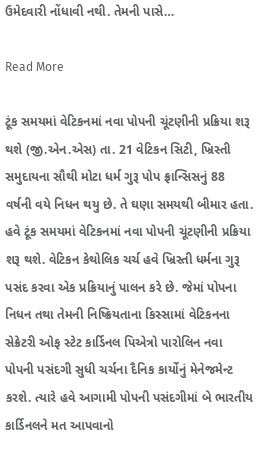ઉમેદવારી નોંધાવી નથી. તેમની પાસે…

Read More

ટૂંક સમયમાં વેટિકનમાં નવા પોપની ચૂંટણીની પ્રક્રિયા શરૂ થશે (જી.એન.એસ) તા. 21 વેટિકન સિટી, ખ્રિસ્તી સમુદાયના સૌથી મોટા ધર્મ ગુરૂ પોપ ફ્રાન્સિસનું 88 વર્ષની વયે નિધન થયુ છે. તે ઘણા સમયથી બીમાર હતા. હવે ટૂંક સમયમાં વેટિકનમાં નવા પોપની ચૂંટણીની પ્રક્રિયા શરૂ થશે. વેટિકન કેથોલિક ચર્ચ હવે ખ્રિસ્તી ધર્મના ગુરૂ પસંદ કરવા એક પ્રક્રિયાનું પાલન કરે છે. જેમાં પોપના નિધન તથા તેમની નિષ્ક્રિયતાના કિસ્સામાં વેટિકનના સેક્રેટરી ઓફ સ્ટેટ કાર્ડિનલ પિએત્રો પારોલિન નવા પોપની પસંદગી સુધી ચર્ચના દૈનિક કાર્યોનું મેનેજમેન્ટ કરશે. ત્યારે હવે આગામી પોપની પસંદગીમાં બે ભારતીય કાર્ડિનલને મત આપવાનો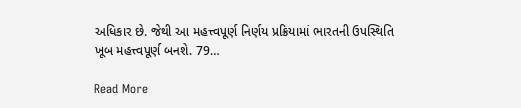અધિકાર છે. જેથી આ મહત્ત્વપૂર્ણ નિર્ણય પ્રક્રિયામાં ભારતની ઉપસ્થિતિ ખૂબ મહત્ત્વપૂર્ણ બનશે. 79…

Read More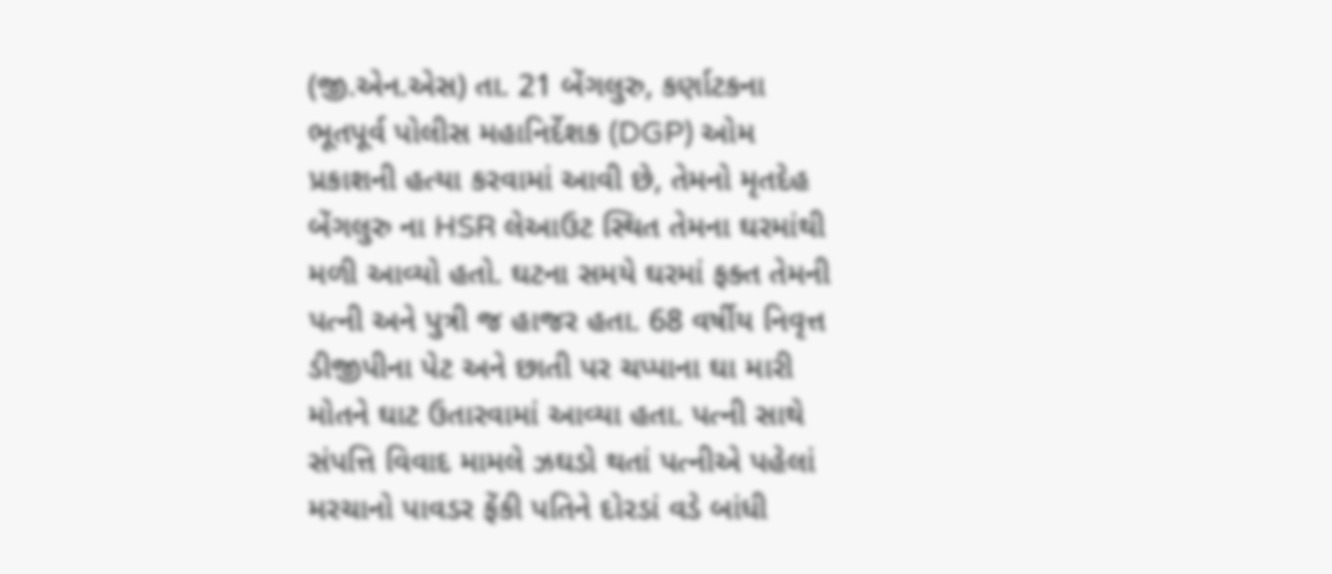(જી.એન.એસ) તા. 21 બેંગલુરુ, કર્ણાટકના ભૂતપૂર્વ પોલીસ મહાનિર્દેશક (DGP) ઓમ પ્રકાશની હત્યા કરવામાં આવી છે, તેમનો મૃતદેહ બેંગલુરુ ના HSR લેઆઉટ સ્થિત તેમના ઘરમાંથી મળી આવ્યો હતો. ઘટના સમયે ઘરમાં ફક્ત તેમની પત્ની અને પુત્રી જ હાજર હતા. 68 વર્ષીય નિવૃત્ત ડીજીપીના પેટ અને છાતી પર ચપ્પાના ઘા મારી મોતને ઘાટ ઉતારવામાં આવ્યા હતા. પત્ની સાથે સંપત્તિ વિવાદ મામલે ઝઘડો થતાં પત્નીએ પહેલાં મરચાનો પાવડર ફેંકી પતિને દોરડાં વડે બાંધી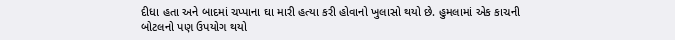દીધા હતા અને બાદમાં ચપ્પાના ઘા મારી હત્યા કરી હોવાનો ખુલાસો થયો છે. હુમલામાં એક કાચની બોટલનો પણ ઉપયોગ થયો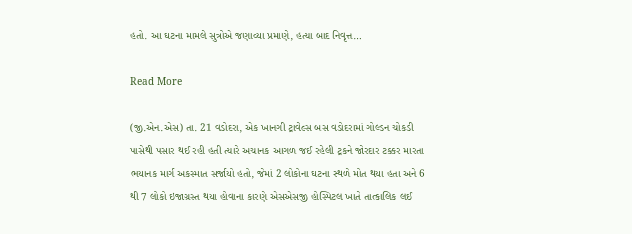હતો. આ ઘટના મામલે સુત્રોએ જણાવ્યા પ્રમાણે, હત્યા બાદ નિવૃત્ત…

Read More

(જી.એન.એસ) તા. 21 વડોદરા, એક ખાનગી ટ્રાવેલ્સ બસ વડોદરામાં ગોલ્ડન ચોકડી પાસેથી પસાર થઈ રહી હતી ત્યારે અચાનક આગળ જઈ રહેલી ટ્રકને જોરદાર ટક્કર મારતા ભયાનક માર્ગ અકસ્માત સર્જાયો હતો, જેમાં 2 લોકોના ઘટના સ્થળે મોત થયા હતા અને 6 થી 7 લોકો ઇજાગ્રસ્ત થયા હોવાના કારણે એસએસજી હોસ્પિટલ ખાતે તાત્કાલિક લઈ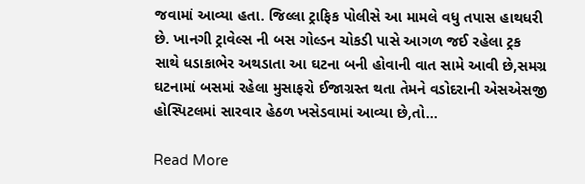જવામાં આવ્યા હતા. જિલ્લા ટ્રાફિક પોલીસે આ મામલે વધુ તપાસ હાથધરી છે. ખાનગી ટ્રાવેલ્સ ની બસ ગોલ્ડન ચોકડી પાસે આગળ જઈ રહેલા ટ્રક સાથે ધડાકાભેર અથડાતા આ ઘટના બની હોવાની વાત સામે આવી છે,સમગ્ર ઘટનામાં બસમાં રહેલા મુસાફરો ઈજાગ્રસ્ત થતા તેમને વડોદરાની એસએસજી હોસ્પિટલમાં સારવાર હેઠળ ખસેડવામાં આવ્યા છે,તો…

Read More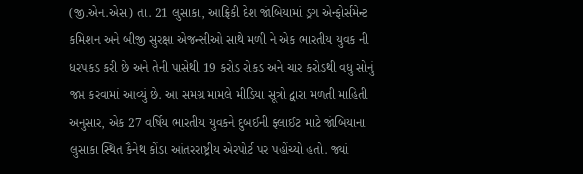(જી.એન.એસ) તા. 21 લુસાકા, આફ્રિકી દેશ જાંબિયામાં ડ્રગ એન્ફોર્સમેન્ટ કમિશન અને બીજી સુરક્ષા એજન્સીઓ સાથે મળી ને એક ભારતીય યુવક ની ધરપકડ કરી છે અને તેની પાસેથી 19 કરોડ રોકડ અને ચાર કરોડથી વધુ સોનું જપ્ત કરવામાં આવ્યું છે. આ સમગ્ર મામલે મીડિયા સૂત્રો દ્વારા મળતી માહિતી અનુસાર, એક 27 વર્ષિય ભારતીય યુવકને દુબઈની ફ્લાઈટ માટે જાંબિયાના લુસાકા સ્થિત કૈનેથ કોંડા આંતરરાષ્ટ્રીય એરપોર્ટ પર પહોંચ્યો હતો. જ્યાં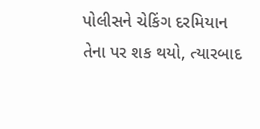પોલીસને ચેકિંગ દરમિયાન તેના પર શક થયો, ત્યારબાદ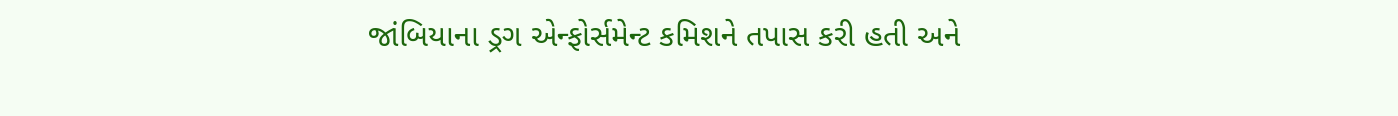જાંબિયાના ડ્રગ એન્ફોર્સમેન્ટ કમિશને તપાસ કરી હતી અને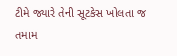ટીમે જ્યારે તેની સૂટકેસ ખોલતા જ તમામ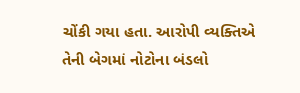ચોંકી ગયા હતા. આરોપી વ્યક્તિએ તેની બેગમાં નોટોના બંડલો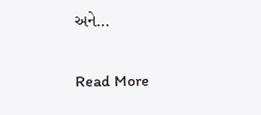અને…

Read More